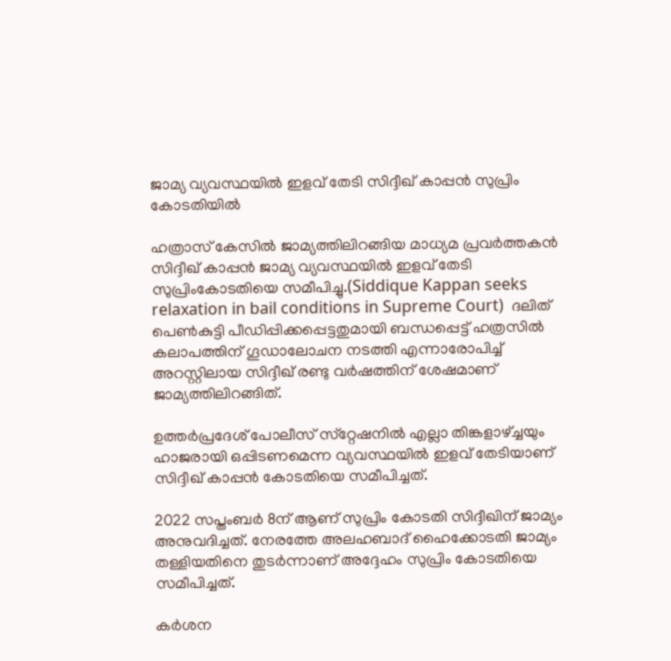ജാമ്യ വ്യവസ്ഥയില്‍ ഇളവ് തേടി സിദ്ദീഖ് കാപ്പന്‍ സുപ്രിം കോടതിയില്‍

ഹത്രാസ് കേസില്‍ ജാമ്യത്തിലിറങ്ങിയ മാധ്യമ പ്രവര്‍ത്തകന്‍ സിദ്ദീഖ് കാപ്പന്‍ ജാമ്യ വ്യവസ്ഥയില്‍ ഇളവ് തേടി സുപ്രിംകോടതിയെ സമീപിച്ചു.(Siddique Kappan seeks relaxation in bail conditions in Supreme Court)  ദലിത് പെണ്‍കുട്ടി പീഡിപ്പിക്കപ്പെട്ടതുമായി ബന്ധപ്പെട്ട് ഹത്രസില്‍ കലാപത്തിന് ഗൂഡാലോചന നടത്തി എന്നാരോപിച്ച് അറസ്റ്റിലായ സിദ്ദീഖ് രണ്ടു വര്‍ഷത്തിന് ശേഷമാണ് ജാമ്യത്തിലിറങ്ങിത്.

ഉത്തര്‍പ്രദേശ് പോലീസ് സ്‌റ്റേഷനില്‍ എല്ലാ തിങ്കളാഴ്ച്ചയും ഹാജരായി ഒപ്പിടണമെന്ന വ്യവസ്ഥയില്‍ ഇളവ് തേടിയാണ് സിദ്ദീഖ് കാപ്പന്‍ കോടതിയെ സമീപിച്ചത്.

2022 സപ്തംബര്‍ 8ന് ആണ് സുപ്രിം കോടതി സിദ്ദീഖിന് ജാമ്യം അനുവദിച്ചത്. നേരത്തേ അലഹബാദ് ഹൈക്കോടതി ജാമ്യം തള്ളിയതിനെ തുടര്‍ന്നാണ് അദ്ദേഹം സുപ്രിം കോടതിയെ സമീപിച്ചത്.

കര്‍ശന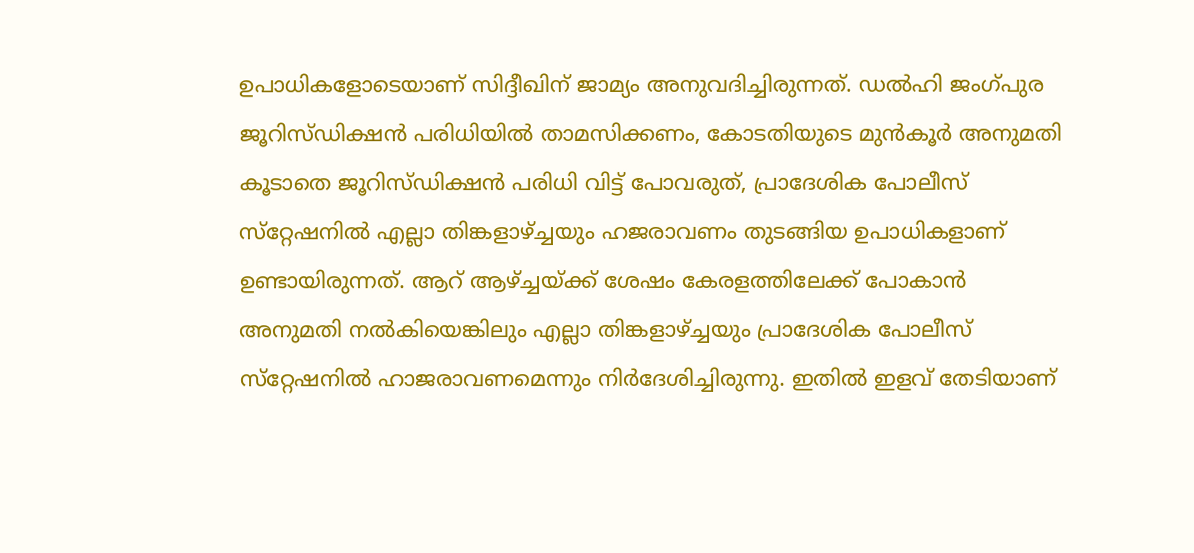ഉപാധികളോടെയാണ് സിദ്ദീഖിന് ജാമ്യം അനുവദിച്ചിരുന്നത്. ഡല്‍ഹി ജംഗ്പുര ജൂറിസ്ഡിക്ഷന്‍ പരിധിയില്‍ താമസിക്കണം, കോടതിയുടെ മുന്‍കൂര്‍ അനുമതി കൂടാതെ ജൂറിസ്ഡിക്ഷന്‍ പരിധി വിട്ട് പോവരുത്, പ്രാദേശിക പോലീസ് സ്‌റ്റേഷനില്‍ എല്ലാ തിങ്കളാഴ്ച്ചയും ഹജരാവണം തുടങ്ങിയ ഉപാധികളാണ് ഉണ്ടായിരുന്നത്. ആറ് ആഴ്ച്ചയ്ക്ക് ശേഷം കേരളത്തിലേക്ക് പോകാന്‍ അനുമതി നല്‍കിയെങ്കിലും എല്ലാ തിങ്കളാഴ്ച്ചയും പ്രാദേശിക പോലീസ് സ്‌റ്റേഷനില്‍ ഹാജരാവണമെന്നും നിര്‍ദേശിച്ചിരുന്നു. ഇതില്‍ ഇളവ് തേടിയാണ്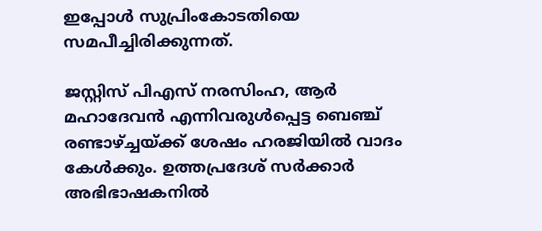ഇപ്പോള്‍ സുപ്രിംകോടതിയെ സമപീച്ചിരിക്കുന്നത്.

ജസ്റ്റിസ് പിഎസ് നരസിംഹ, ആര്‍ മഹാദേവന്‍ എന്നിവരുള്‍പ്പെട്ട ബെഞ്ച് രണ്ടാഴ്ച്ചയ്ക്ക് ശേഷം ഹരജിയില്‍ വാദം കേള്‍ക്കും. ഉത്തപ്രദേശ് സര്‍ക്കാര്‍ അഭിഭാഷകനില്‍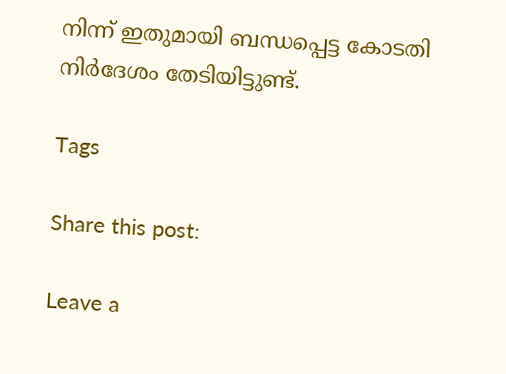നിന്ന് ഇതുമായി ബന്ധപ്പെട്ട കോടതി നിര്‍ദേശം തേടിയിട്ടുണ്ട്.

Tags

Share this post:

Leave a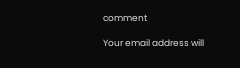comment

Your email address will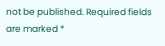not be published. Required fields are marked *